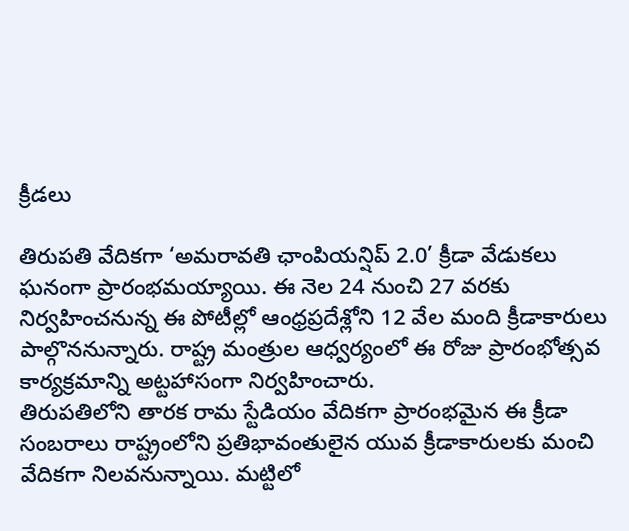క్రీడలు

తిరుపతి వేదికగా ‘అమరావతి ఛాంపియన్షిప్ 2.0’ క్రీడా వేడుకలు ఘనంగా ప్రారంభమయ్యాయి. ఈ నెల 24 నుంచి 27 వరకు నిర్వహించనున్న ఈ పోటీల్లో ఆంధ్రప్రదేశ్లోని 12 వేల మంది క్రీడాకారులు పాల్గొననున్నారు. రాష్ట్ర మంత్రుల ఆధ్వర్యంలో ఈ రోజు ప్రారంభోత్సవ కార్యక్రమాన్ని అట్టహాసంగా నిర్వహించారు.
తిరుపతిలోని తారక రామ స్టేడియం వేదికగా ప్రారంభమైన ఈ క్రీడా సంబరాలు రాష్ట్రంలోని ప్రతిభావంతులైన యువ క్రీడాకారులకు మంచి వేదికగా నిలవనున్నాయి. మట్టిలో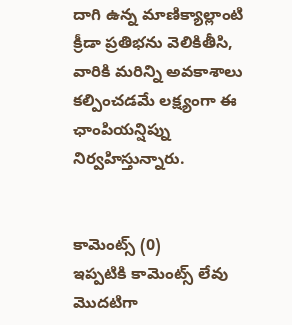దాగి ఉన్న మాణిక్యాల్లాంటి క్రీడా ప్రతిభను వెలికితీసి, వారికి మరిన్ని అవకాశాలు కల్పించడమే లక్ష్యంగా ఈ ఛాంపియన్షిప్ను నిర్వహిస్తున్నారు.


కామెంట్స్ (0)
ఇప్పటికి కామెంట్స్ లేవు
మొదటిగా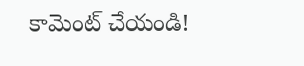కామెంట్ చేయండి!